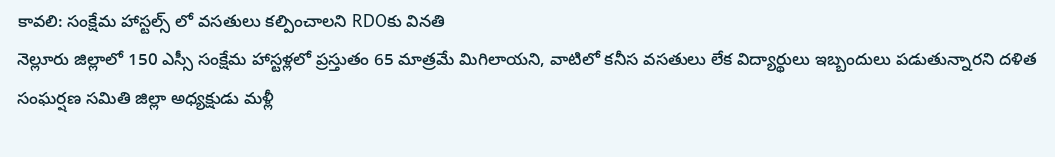కావలి: సంక్షేమ హాస్టల్స్ లో వసతులు కల్పించాలని RDOకు వినతి
నెల్లూరు జిల్లాలో 150 ఎస్సీ సంక్షేమ హాస్టళ్లలో ప్రస్తుతం 65 మాత్రమే మిగిలాయని, వాటిలో కనీస వసతులు లేక విద్యార్థులు ఇబ్బందులు పడుతున్నారని దళిత సంఘర్షణ సమితి జిల్లా అధ్యక్షుడు మళ్లీ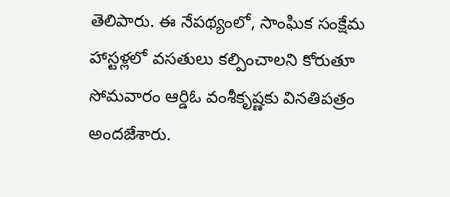తెలిపారు. ఈ నేపథ్యంలో, సాంఘిక సంక్షేమ హాస్టళ్లలో వసతులు కల్పించాలని కోరుతూ సోమవారం ఆర్డిఓ వంశీకృష్ణకు వినతిపత్రం అందజేశారు.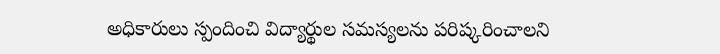అధికారులు స్పందించి విద్యార్థుల సమస్యలను పరిష్కరించాలని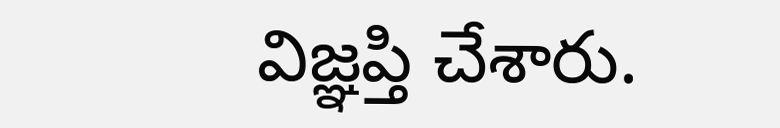విజ్ఞప్తి చేశారు.